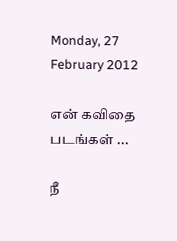Monday, 27 February 2012

என் கவிதை படங்கள் ...

நீ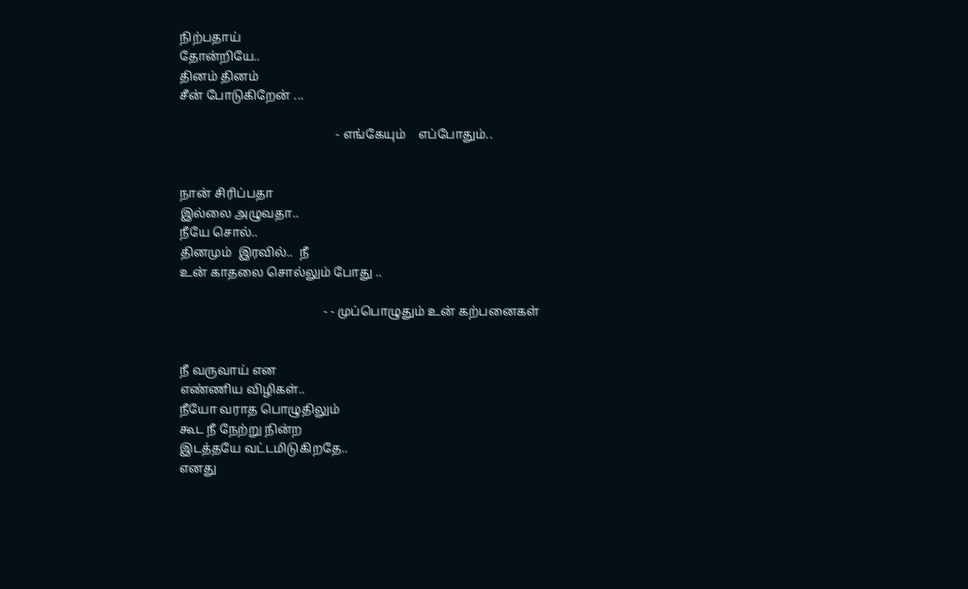நிற்பதாய்
தோன்றியே..
தினம் தினம்
சீன் போடுகிறேன் ...

                                                  - எங்கேயும்    எப்போதும்..


நான் சிரிப்பதா
இல்லை அழுவதா..
நீயே சொல்..
தினமும்  இரவில்..  நீ
உன் காதலை சொல்லும் போது ..

                                              - - முப்பொழுதும் உன் கற்பனைகள்


நீ வருவாய் என
எண்ணிய விழிகள்..
நீயோ வராத பொழுதிலும்
கூட நீ நேற்று நின்ற
இடத்தயே வட்டமிடுகிறதே..
எனது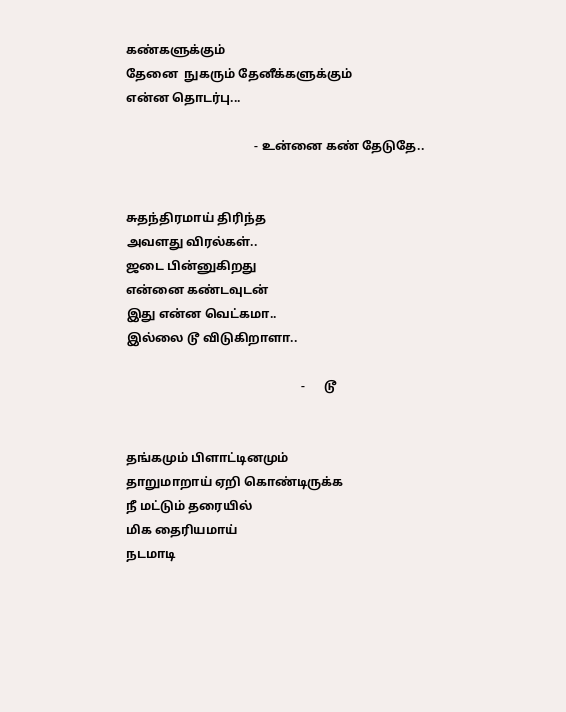கண்களுக்கும்
தேனை  நுகரும் தேனீக்களுக்கும்
என்ன தொடர்பு...

                                         - உன்னை கண் தேடுதே..


சுதந்திரமாய் திரிந்த
அவளது விரல்கள்..
ஜடை பின்னுகிறது
என்னை கண்டவுடன்
இது என்ன வெட்கமா..
இல்லை டூ விடுகிறாளா..

                                                        -      டூ


தங்கமும் பிளாட்டினமும்
தாறுமாறாய் ஏறி கொண்டிருக்க
நீ மட்டும் தரையில்
மிக தைரியமாய்
நடமாடி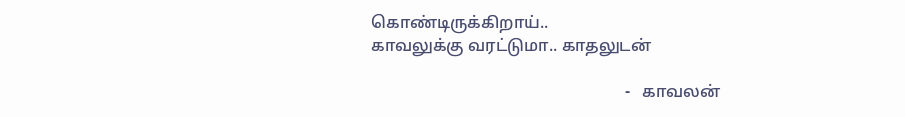கொண்டிருக்கிறாய்..
காவலுக்கு வரட்டுமா.. காதலுடன்

                                                             -   காவலன்